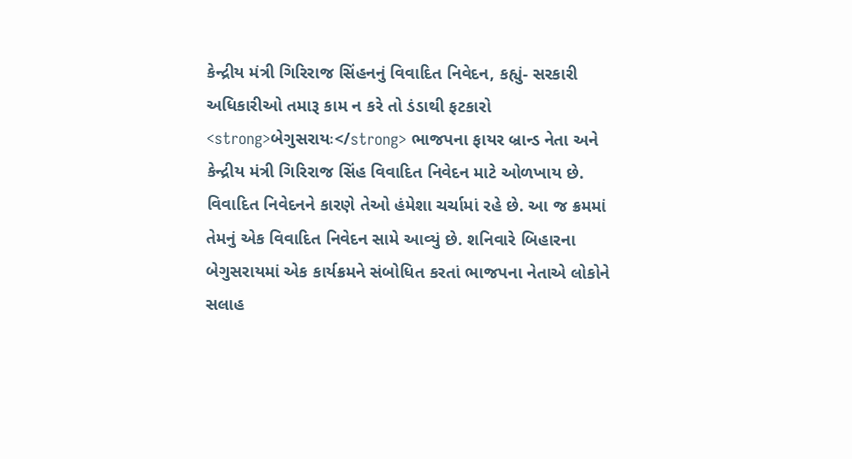કેન્દ્રીય મંત્રી ગિરિરાજ સિંહનનું વિવાદિત નિવેદન, કહ્યું- સરકારી અધિકારીઓ તમારૂ કામ ન કરે તો ડંડાથી ફટકારો
<strong>બેગુસરાયઃ</strong> ભાજપના ફાયર બ્રાન્ડ નેતા અને કેન્દ્રીય મંત્રી ગિરિરાજ સિંહ વિવાદિત નિવેદન માટે ઓળખાય છે. વિવાદિત નિવેદનને કારણે તેઓ હંમેશા ચર્ચામાં રહે છે. આ જ ક્રમમાં તેમનું એક વિવાદિત નિવેદન સામે આવ્યું છે. શનિવારે બિહારના બેગુસરાયમાં એક કાર્યક્રમને સંબોધિત કરતાં ભાજપના નેતાએ લોકોને સલાહ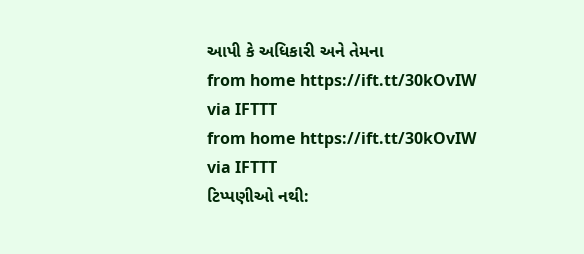આપી કે અધિકારી અને તેમના
from home https://ift.tt/30kOvIW
via IFTTT
from home https://ift.tt/30kOvIW
via IFTTT
ટિપ્પણીઓ નથી: